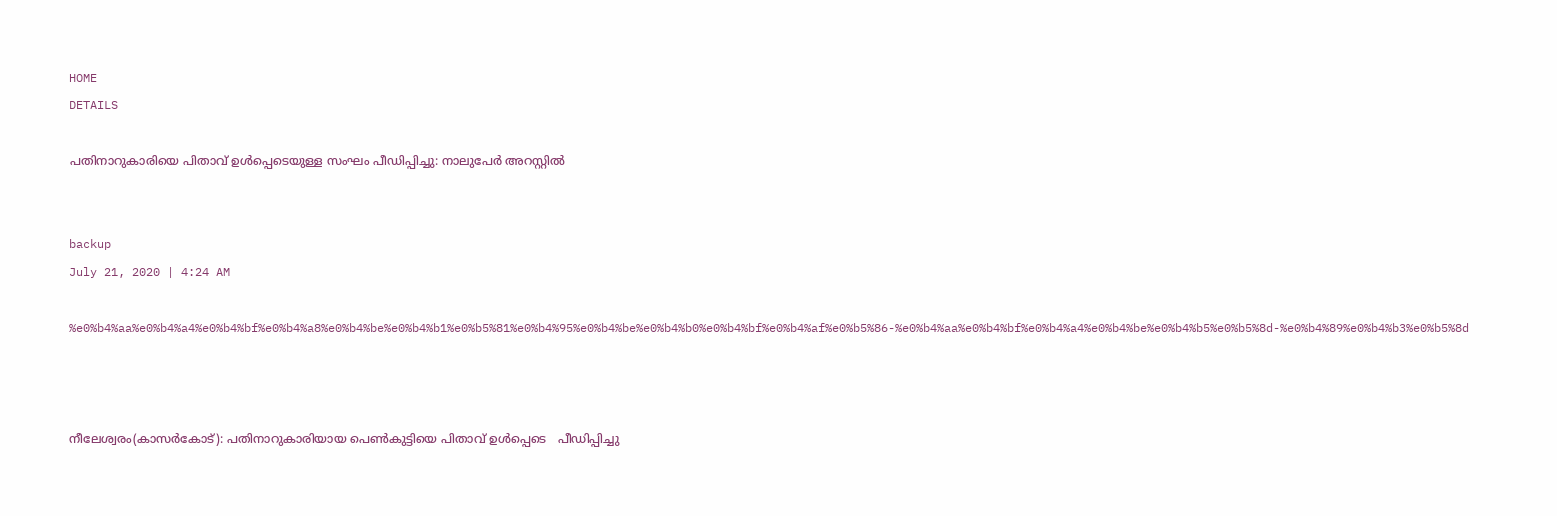HOME
DETAILS

പതിനാറുകാരിയെ പിതാവ് ഉള്‍പ്പെടെയുള്ള സംഘം പീഡിപ്പിച്ചു: നാലുപേര്‍ അറസ്റ്റില്‍


backup
July 21, 2020 | 4:24 AM

%e0%b4%aa%e0%b4%a4%e0%b4%bf%e0%b4%a8%e0%b4%be%e0%b4%b1%e0%b5%81%e0%b4%95%e0%b4%be%e0%b4%b0%e0%b4%bf%e0%b4%af%e0%b5%86-%e0%b4%aa%e0%b4%bf%e0%b4%a4%e0%b4%be%e0%b4%b5%e0%b5%8d-%e0%b4%89%e0%b4%b3%e0%b5%8d



നീലേശ്വരം(കാസര്‍കോട്): പതിനാറുകാരിയായ പെണ്‍കുട്ടിയെ പിതാവ് ഉള്‍പ്പെടെ   പീഡിപ്പിച്ചു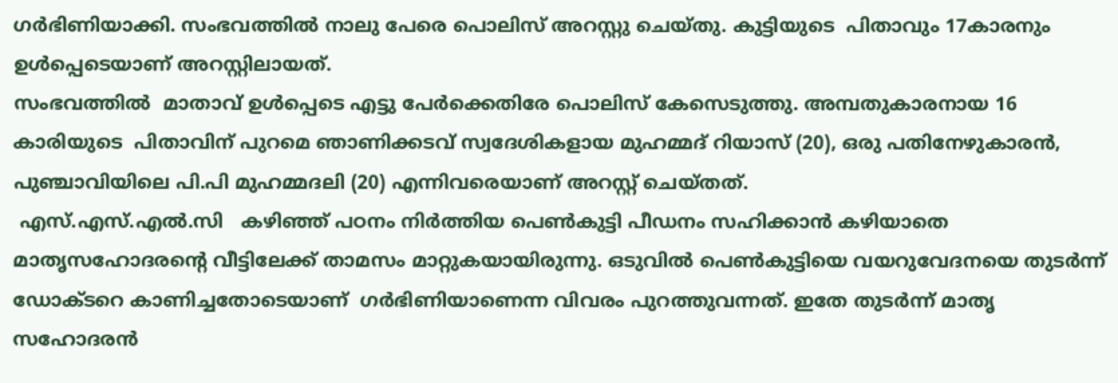ഗര്‍ഭിണിയാക്കി. സംഭവത്തില്‍ നാലു പേരെ പൊലിസ് അറസ്റ്റു ചെയ്തു. കുട്ടിയുടെ  പിതാവും 17കാരനും ഉള്‍പ്പെടെയാണ് അറസ്റ്റിലായത്.
സംഭവത്തില്‍  മാതാവ് ഉള്‍പ്പെടെ എട്ടു പേര്‍ക്കെതിരേ പൊലിസ് കേസെടുത്തു. അമ്പതുകാരനായ 16 കാരിയുടെ  പിതാവിന് പുറമെ ഞാണിക്കടവ് സ്വദേശികളായ മുഹമ്മദ് റിയാസ് (20), ഒരു പതിനേഴുകാരന്‍, പുഞ്ചാവിയിലെ പി.പി മുഹമ്മദലി (20) എന്നിവരെയാണ് അറസ്റ്റ് ചെയ്തത്.
 എസ്.എസ്.എല്‍.സി   കഴിഞ്ഞ് പഠനം നിര്‍ത്തിയ പെണ്‍കുട്ടി പീഡനം സഹിക്കാന്‍ കഴിയാതെ  മാതൃസഹോദരന്റെ വീട്ടിലേക്ക് താമസം മാറ്റുകയായിരുന്നു. ഒടുവില്‍ പെണ്‍കുട്ടിയെ വയറുവേദനയെ തുടര്‍ന്ന് ഡോക്ടറെ കാണിച്ചതോടെയാണ്  ഗര്‍ഭിണിയാണെന്ന വിവരം പുറത്തുവന്നത്. ഇതേ തുടര്‍ന്ന് മാതൃ സഹോദരന്‍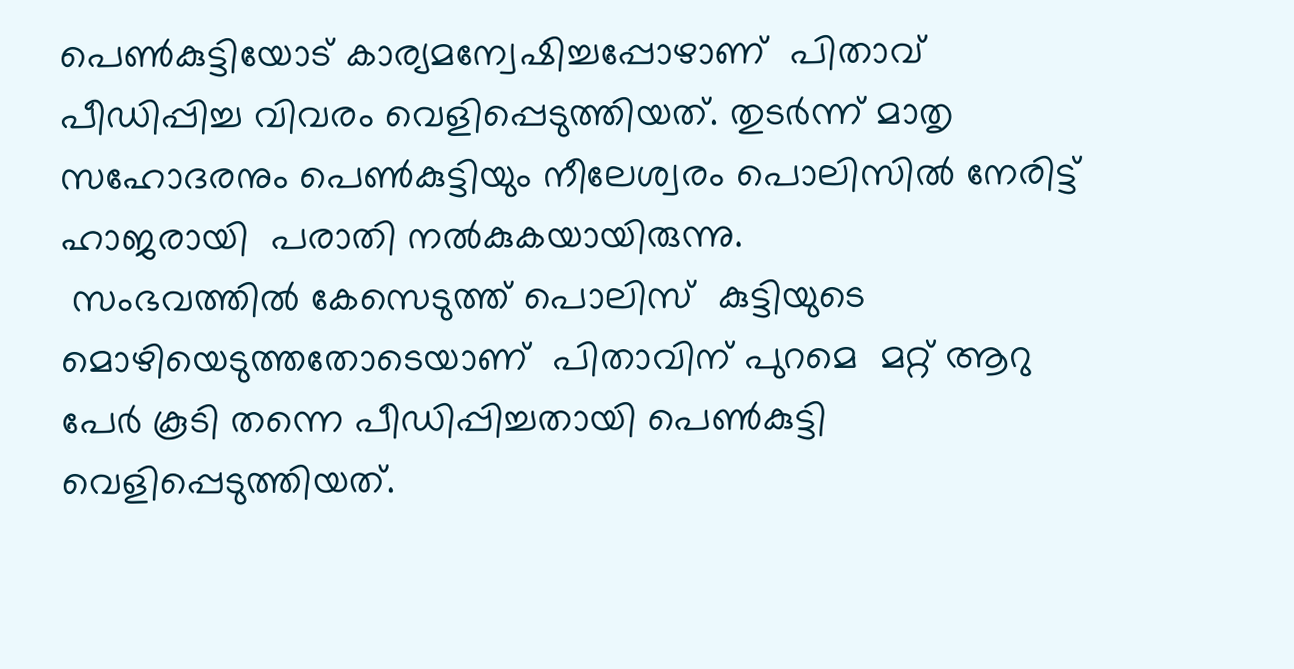പെണ്‍കുട്ടിയോട് കാര്യമന്വേഷിച്ചപ്പോഴാണ്  പിതാവ് പീഡിപ്പിച്ച വിവരം വെളിപ്പെടുത്തിയത്. തുടര്‍ന്ന് മാതൃ സഹോദരനും പെണ്‍കുട്ടിയും നീലേശ്വരം പൊലിസില്‍ നേരിട്ട് ഹാജരായി  പരാതി നല്‍കുകയായിരുന്നു.
 സംഭവത്തില്‍ കേസെടുത്ത് പൊലിസ്  കുട്ടിയുടെ മൊഴിയെടുത്തതോടെയാണ്  പിതാവിന് പുറമെ  മറ്റ് ആറു പേര്‍ കൂടി തന്നെ പീഡിപ്പിച്ചതായി പെണ്‍കുട്ടി വെളിപ്പെടുത്തിയത്.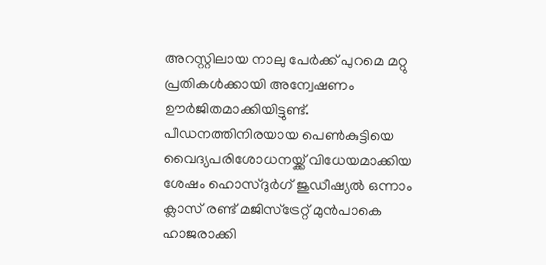അറസ്റ്റിലായ നാലു പേര്‍ക്ക് പുറമെ മറ്റു പ്രതികള്‍ക്കായി അന്വേഷണം ഊര്‍ജിതമാക്കിയിട്ടുണ്ട്. പീഡനത്തിനിരയായ പെണ്‍കുട്ടിയെ വൈദ്യപരിശോധനയ്ക്ക് വിധേയമാക്കിയ ശേഷം ഹൊസ്ദുര്‍ഗ് ജുഡീഷ്യല്‍ ഒന്നാം ക്ലാസ് രണ്ട് മജിസ്‌ട്രേറ്റ് മുന്‍പാകെ ഹാജരാക്കി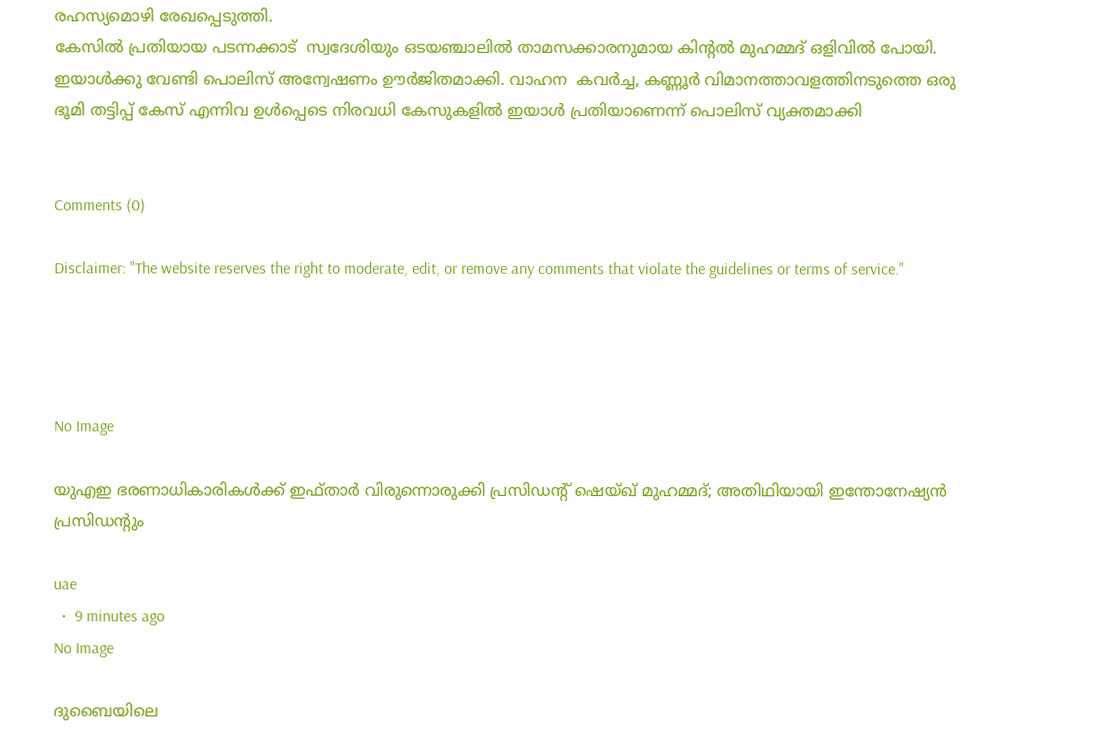രഹസ്യമൊഴി രേഖപ്പെടുത്തി.
കേസില്‍ പ്രതിയായ പടന്നക്കാട്  സ്വദേശിയും ഒടയഞ്ചാലില്‍ താമസക്കാരനുമായ കിന്റല്‍ മുഹമ്മദ് ഒളിവില്‍ പോയി. ഇയാള്‍ക്കു വേണ്ടി പൊലിസ് അന്വേഷണം ഊര്‍ജിതമാക്കി. വാഹന  കവര്‍ച്ച, കണ്ണൂര്‍ വിമാനത്താവളത്തിനടുത്തെ ഒരു ഭൂമി തട്ടിപ്പ് കേസ് എന്നിവ ഉള്‍പ്പെടെ നിരവധി കേസുകളില്‍ ഇയാള്‍ പ്രതിയാണെന്ന് പൊലിസ് വ്യക്തമാക്കി


Comments (0)

Disclaimer: "The website reserves the right to moderate, edit, or remove any comments that violate the guidelines or terms of service."




No Image

യുഎഇ ഭരണാധികാരികൾക്ക് ഇഫ്താർ വിരുന്നൊരുക്കി പ്രസിഡന്റ് ഷെയ്ഖ് മുഹമ്മദ്; അതിഥിയായി ഇന്തോനേഷ്യൻ പ്രസിഡന്റും

uae
  •  9 minutes ago
No Image

ദുബൈയിലെ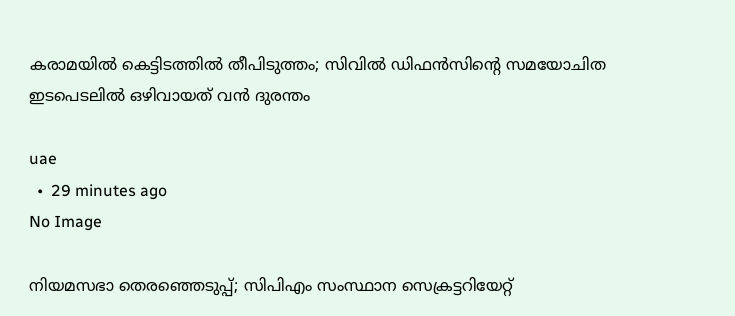കരാമയിൽ കെട്ടിടത്തിൽ തീപിടുത്തം; സിവിൽ ഡിഫൻസിന്റെ സമയോചിത ഇടപെടലിൽ ഒഴിവായത് വൻ ദുരന്തം

uae
  •  29 minutes ago
No Image

നിയമസഭാ തെരഞ്ഞെടുപ്പ്; സിപിഎം സംസ്ഥാന സെക്രട്ടറിയേറ്റ്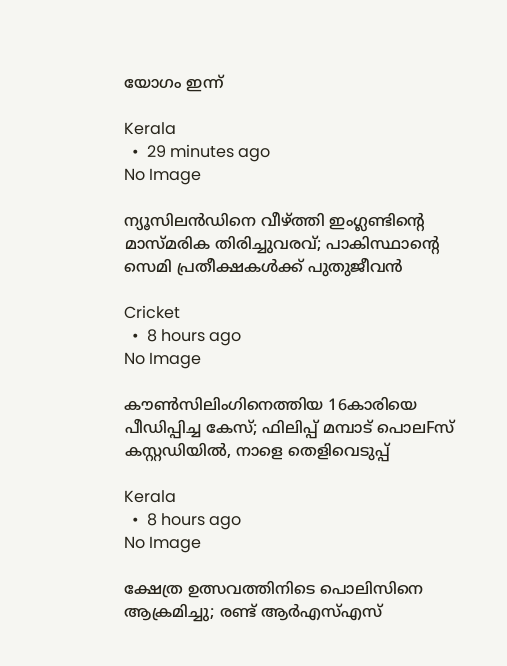യോഗം ഇന്ന്

Kerala
  •  29 minutes ago
No Image

ന്യൂസിലൻഡിനെ വീഴ്ത്തി ഇംഗ്ലണ്ടിന്റെ മാസ്മരിക തിരിച്ചുവരവ്; പാകിസ്ഥാന്റെ സെമി പ്രതീക്ഷകൾക്ക് പുതുജീവൻ

Cricket
  •  8 hours ago
No Image

കൗൺസിലിംഗിനെത്തിയ 16കാരിയെ പീഡിപ്പിച്ച കേസ്; ഫിലിപ്പ് മമ്പാട് പൊലFസ് കസ്റ്റഡിയിൽ, നാളെ തെളിവെടുപ്പ്

Kerala
  •  8 hours ago
No Image

ക്ഷേത്ര ഉത്സവത്തിനിടെ പൊലിസിനെ ആക്രമിച്ചു; രണ്ട് ആർഎസ്എസ്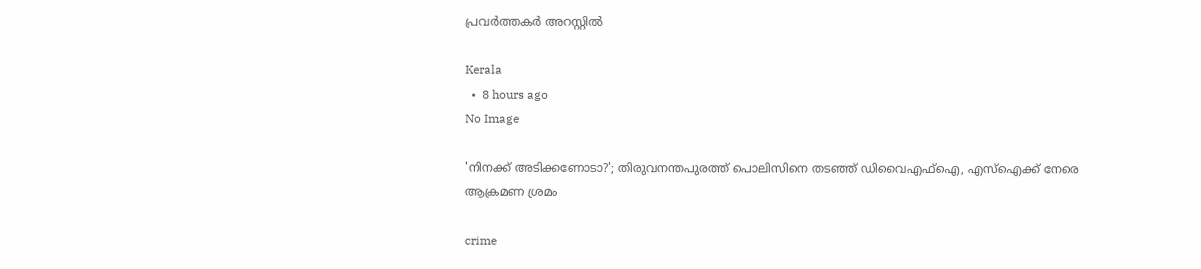പ്രവർത്തകർ അറസ്റ്റിൽ

Kerala
  •  8 hours ago
No Image

'നിനക്ക് അടിക്കണോടാ?'; തിരുവനന്തപുരത്ത് പൊലിസിനെ തടഞ്ഞ് ഡിവൈഎഫ്ഐ, എസ്ഐക്ക് നേരെ ആക്രമണ ശ്രമം

crime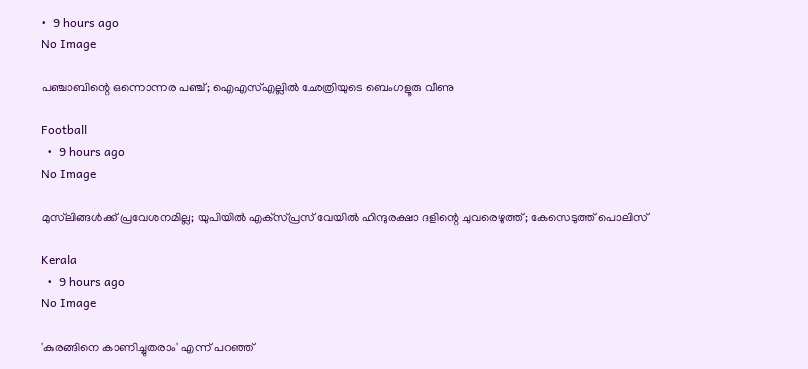•  9 hours ago
No Image

പഞ്ചാബിന്റെ ഒന്നൊന്നര പഞ്ച്; ഐഎസ്എല്ലിൽ ഛേത്രിയുടെ ബെംഗളൂരു വീണു

Football
  •  9 hours ago
No Image

മുസ്‌ലിങ്ങള്‍ക്ക് പ്രവേശനമില്ല; യുപിയില്‍ എക്‌സ്പ്രസ് വേയില്‍ ഹിന്ദുരക്ഷാ ദളിന്റെ ചുവരെഴുത്ത്; കേസെടുത്ത് പൊലിസ്

Kerala
  •  9 hours ago
No Image

'കുരങ്ങിനെ കാണിച്ചുതരാം' എന്ന് പറഞ്ഞ്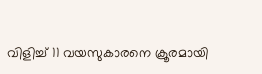വിളിച്ച് 11 വയസുകാരനെ ക്രൂരമായി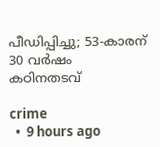പീഡിപ്പിച്ചു; 53-കാരന് 30 വർഷം കഠിനതടവ്

crime
  •  9 hours ago